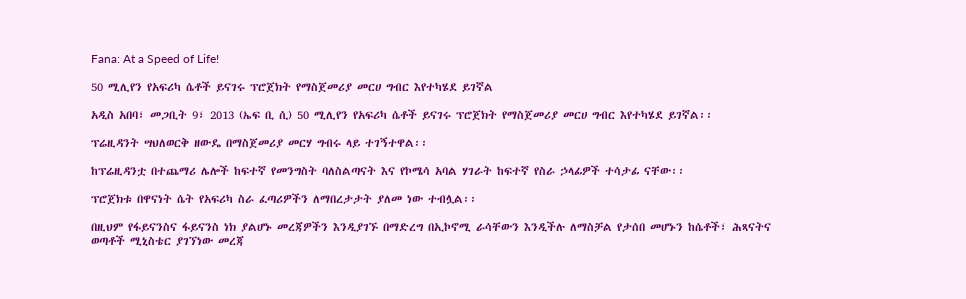Fana: At a Speed of Life!

50 ሚሊየን የአፍሪካ ሴቶች ይናገሩ ፕሮጀክት የማስጀመሪያ መርሀ ግብር እየተካሄደ ይገኛል

አዲስ አበባ፣ መጋቢት 9፣ 2013 (ኤፍ ቢ ሲ) 50 ሚሊየን የአፍሪካ ሴቶች ይናገሩ ፕሮጀክት የማስጀመሪያ መርሀ ግብር እየተካሄደ ይገኛል፡፡

ፕሬዚዳንት ሣህለወርቅ ዘውዴ በማስጀመሪያ መርሃ ግብሩ ላይ ተገኝተዋል፡፡

ከፕሬዚዳንቷ በተጨማሪ ሌሎች ከፍተኛ የመንግስት ባለስልጣናት እና የኮሜሳ አባል ሃገራት ከፍተኛ የስራ ኃላፊዎች ተሳታፊ ናቸው፡፡

ፕሮጀክቱ በዋናነት ሴት የአፍሪካ ስራ ፈጣሪዎችን ለማበረታታት ያለመ ነው ተብሏል፡፡

በዚህም የፋይናንስና ፋይናንስ ነክ ያልሆኑ መረጃዎችን እንዲያገኙ በማድረግ በኢኮኖሚ ራሳቸውን እንዲችሉ ለማስቻል የታሰበ መሆኑን ከሴቶች፣ ሕጻናትና ወጣቶች ሚኒስቴር ያገኘነው መረጃ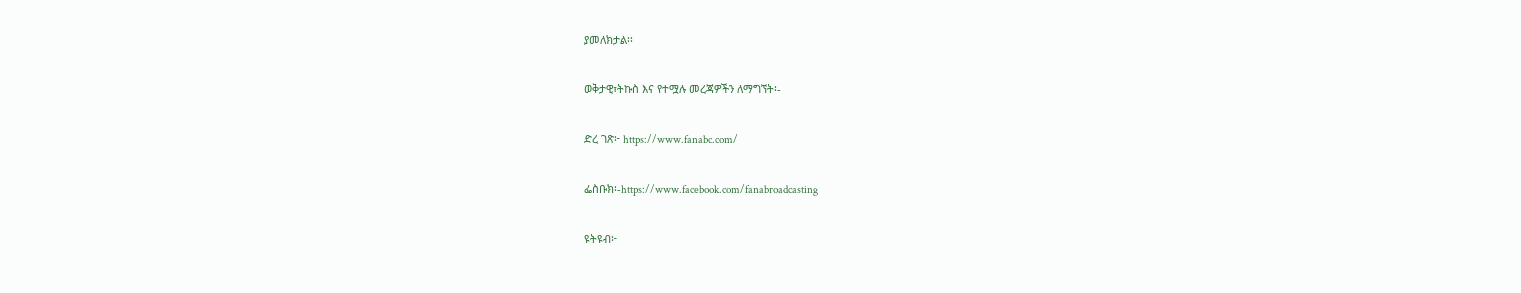ያመለክታል፡፡

ወቅታዊ፣ትኩስ እና የተሟሉ መረጃዎችን ለማግኘት፡-

ድረ ገጽ፦ https://www.fanabc.com/

ፌስቡክ፡-https://www.facebook.com/fanabroadcasting

ዩትዩብ፦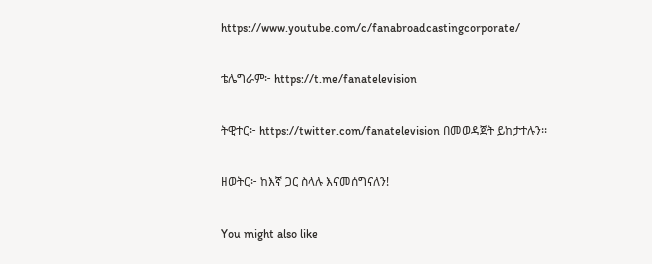https://www.youtube.com/c/fanabroadcastingcorporate/

ቴሌግራም፦ https://t.me/fanatelevision

ትዊተር፦ https://twitter.com/fanatelevision በመወዳጀት ይከታተሉን፡፡

ዘወትር፦ ከእኛ ጋር ስላሉ እናመሰግናለን!

You might also like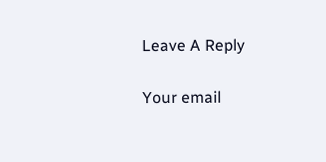Leave A Reply

Your email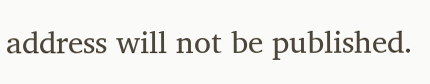address will not be published.